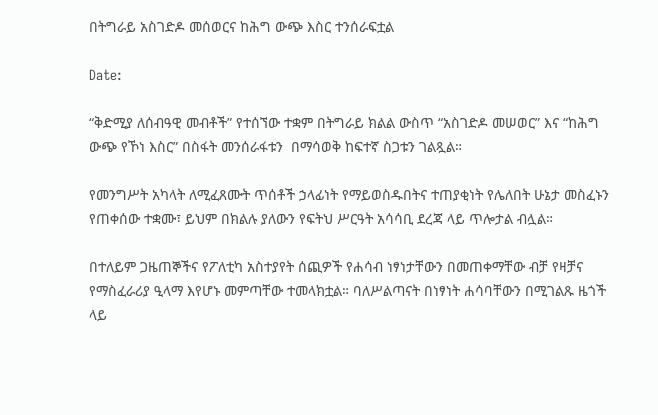በትግራይ አስገድዶ መሰወርና ከሕግ ውጭ እስር ተንሰራፍቷል

Date:

“ቅድሚያ ለሰብዓዊ መብቶች” የተሰኘው ተቋም በትግራይ ክልል ውስጥ “አስገድዶ መሠወር” እና “ከሕግ ውጭ የኾነ እስር” በስፋት መንሰራፋቱን  በማሳወቅ ከፍተኛ ስጋቱን ገልጿል።

የመንግሥት አካላት ለሚፈጸሙት ጥሰቶች ኃላፊነት የማይወስዱበትና ተጠያቂነት የሌለበት ሁኔታ መስፈኑን የጠቀሰው ተቋሙ፣ ይህም በክልሉ ያለውን የፍትህ ሥርዓት አሳሳቢ ደረጃ ላይ ጥሎታል ብሏል።

በተለይም ጋዜጠኞችና የፖለቲካ አስተያየት ሰጪዎች የሐሳብ ነፃነታቸውን በመጠቀማቸው ብቻ የዛቻና የማስፈራሪያ ዒላማ እየሆኑ መምጣቸው ተመላክቷል። ባለሥልጣናት በነፃነት ሐሳባቸውን በሚገልጹ ዜጎች ላይ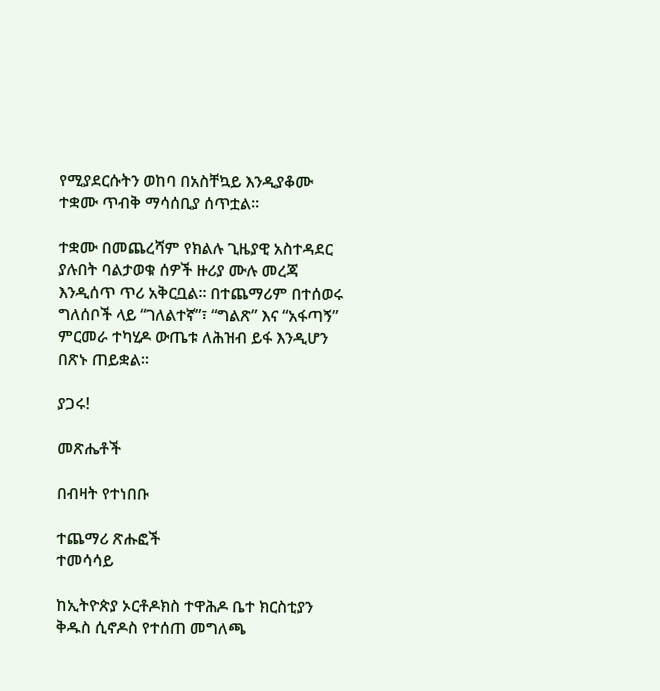የሚያደርሱትን ወከባ በአስቸኳይ እንዲያቆሙ ተቋሙ ጥብቅ ማሳሰቢያ ሰጥቷል።

ተቋሙ በመጨረሻም የክልሉ ጊዜያዊ አስተዳደር ያሉበት ባልታወቁ ሰዎች ዙሪያ ሙሉ መረጃ እንዲሰጥ ጥሪ አቅርቧል። በተጨማሪም በተሰወሩ ግለሰቦች ላይ “ገለልተኛ”፣ “ግልጽ” እና “አፋጣኝ” ምርመራ ተካሂዶ ውጤቱ ለሕዝብ ይፋ እንዲሆን በጽኑ ጠይቋል።

ያጋሩ!

መጽሔቶች

በብዛት የተነበቡ

ተጨማሪ ጽሑፎች
ተመሳሳይ

ከኢትዮጵያ ኦርቶዶክስ ተዋሕዶ ቤተ ክርስቲያን ቅዱስ ሲኖዶስ የተሰጠ መግለጫ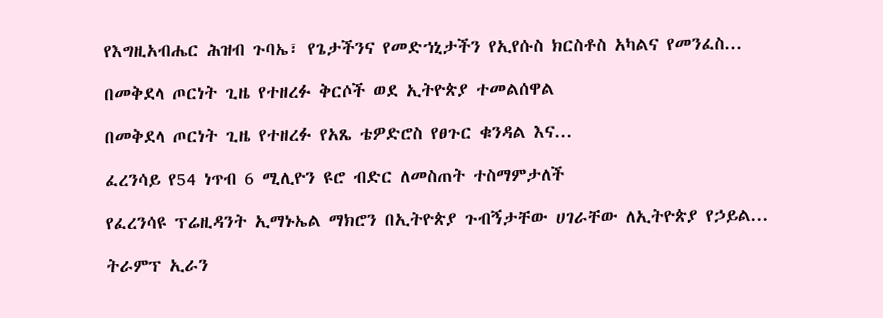የእግዚአብሔር ሕዝብ ጉባኤ፣ የጌታችንና የመድኀኒታችን የኢየሱስ ክርስቶስ አካልና የመንፈስ...

በመቅደላ ጦርነት ጊዜ የተዘረፉ ቅርሶች ወደ ኢትዮጵያ ተመልሰዋል

በመቅደላ ጦርነት ጊዜ የተዘረፉ የአጼ ቴዎድሮስ የፀጉር ቁንዳል እና...

ፈረንሳይ የ54 ነጥብ 6 ሚሊዮን ዩሮ ብድር ለመስጠት ተስማምታለች

የፈረንሳዩ ፕሬዚዳንት ኢማኑኤል ማክሮን በኢትዮጵያ ጉብኝታቸው ሀገራቸው ለኢትዮጵያ የኃይል...

ትራምፕ ኢራን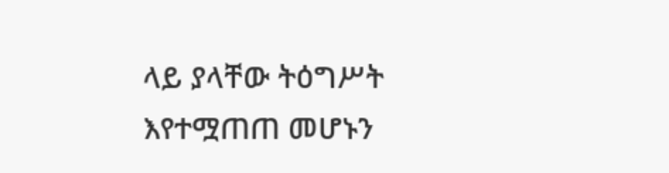ላይ ያላቸው ትዕግሥት እየተሟጠጠ መሆኑን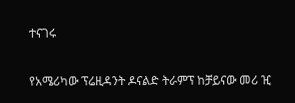ተናገሩ

የአሜሪካው ፕሬዚዳንት ዶናልድ ትራምፕ ከቻይናው መሪ ዢ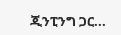ጂንፒንግ ጋር...